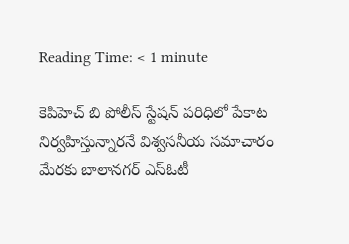Reading Time: < 1 minute

కెపిహెచ్ బి పోలీస్ స్టేషన్ పరిధిలో పేకాట నిర్వహిస్తున్నారనే విశ్వసనీయ సమాచారం మేరకు బాలానగర్ ఎస్‌ఓటీ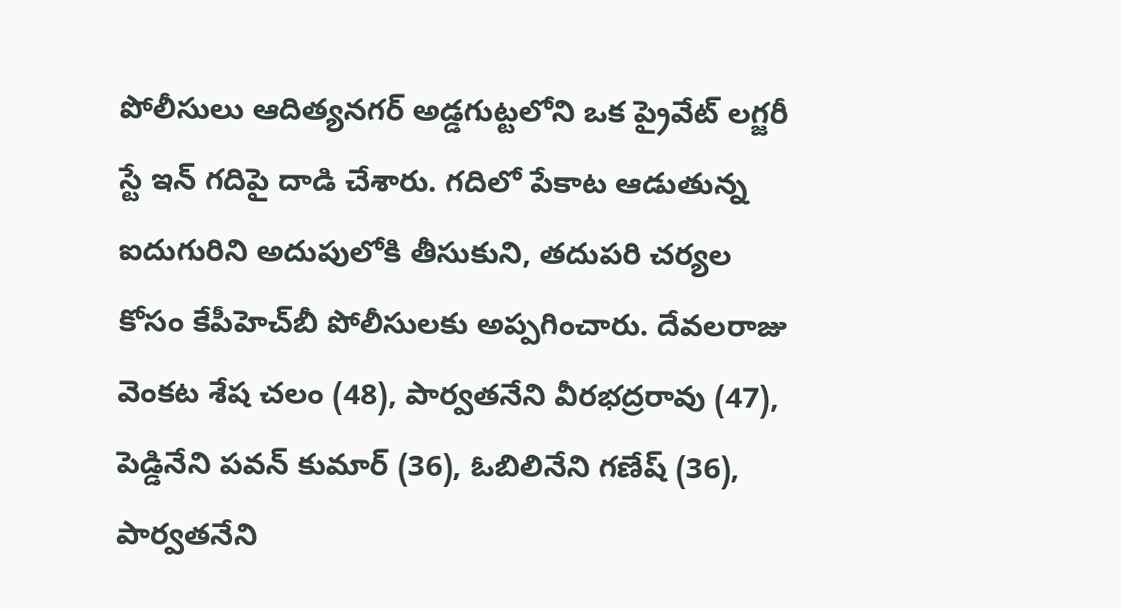పోలీసులు ఆదిత్యనగర్‌ అడ్డగుట్టలోని ఒక ప్రైవేట్ లగ్జరీ స్టే ఇన్ గదిపై దాడి చేశారు. గదిలో పేకాట ఆడుతున్న ఐదుగురిని అదుపులోకి తీసుకుని, తదుపరి చర్యల కోసం కేపీహెచ్‌బీ పోలీసులకు అప్పగించారు. దేవలరాజు వెంకట శేష చలం (48), పార్వతనేని వీరభద్రరావు (47), పెడ్డినేని పవన్ కుమార్ (36), ఓబిలినేని గణేష్ (36), పార్వతనేని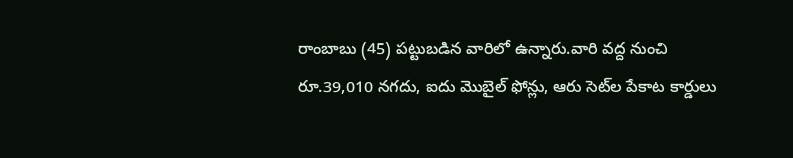రాంబాబు (45) పట్టుబడిన వారిలో ఉన్నారు.వారి వద్ద నుంచి రూ.39,010 నగదు, ఐదు మొబైల్ ఫోన్లు, ఆరు సెట్‌ల పేకాట కార్డులు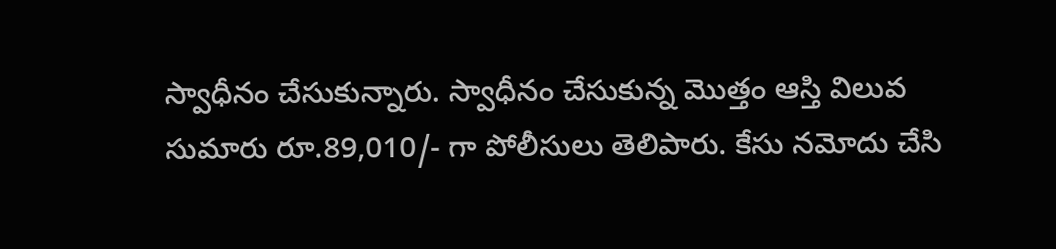స్వాధీనం చేసుకున్నారు. స్వాధీనం చేసుకున్న మొత్తం ఆస్తి విలువ సుమారు రూ.89,010/- గా పోలీసులు తెలిపారు. కేసు నమోదు చేసి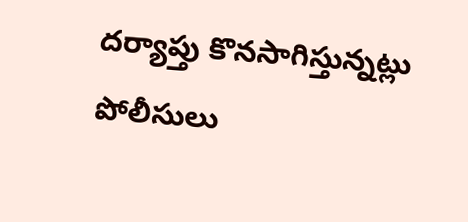దర్యాప్తు కొనసాగిస్తున్నట్లు పోలీసులు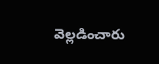వెల్లడించారు